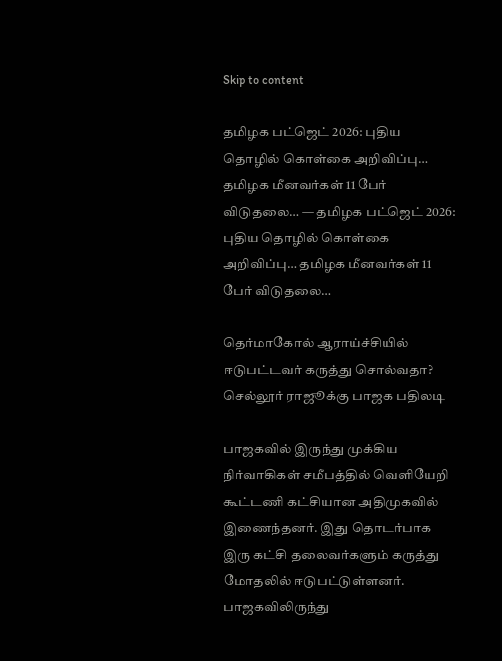Skip to content

தமிழக பட்ஜெட் 2026: புதிய தொழில் கொள்கை அறிவிப்பு… தமிழக மீனவர்கள் 11 பேர் விடுதலை… — தமிழக பட்ஜெட் 2026: புதிய தொழில் கொள்கை அறிவிப்பு… தமிழக மீனவர்கள் 11 பேர் விடுதலை…

தெர்மாகோல் ஆராய்ச்சியில் ஈடுபட்டவர் கருத்து சொல்வதா? செல்லூர் ராஜூக்கு பாஜக பதிலடி

பாஜகவில் இருந்து முக்கிய நிர்வாகிகள் சமீபத்தில் வெளியேறி கூட்டணி கட்சியான அதிமுகவில் இணைந்தனர். இது தொடர்பாக இரு கட்சி தலைவர்களும் கருத்து மோதலில் ஈடுபட்டுள்ளனர். பாஜகவிலிருந்து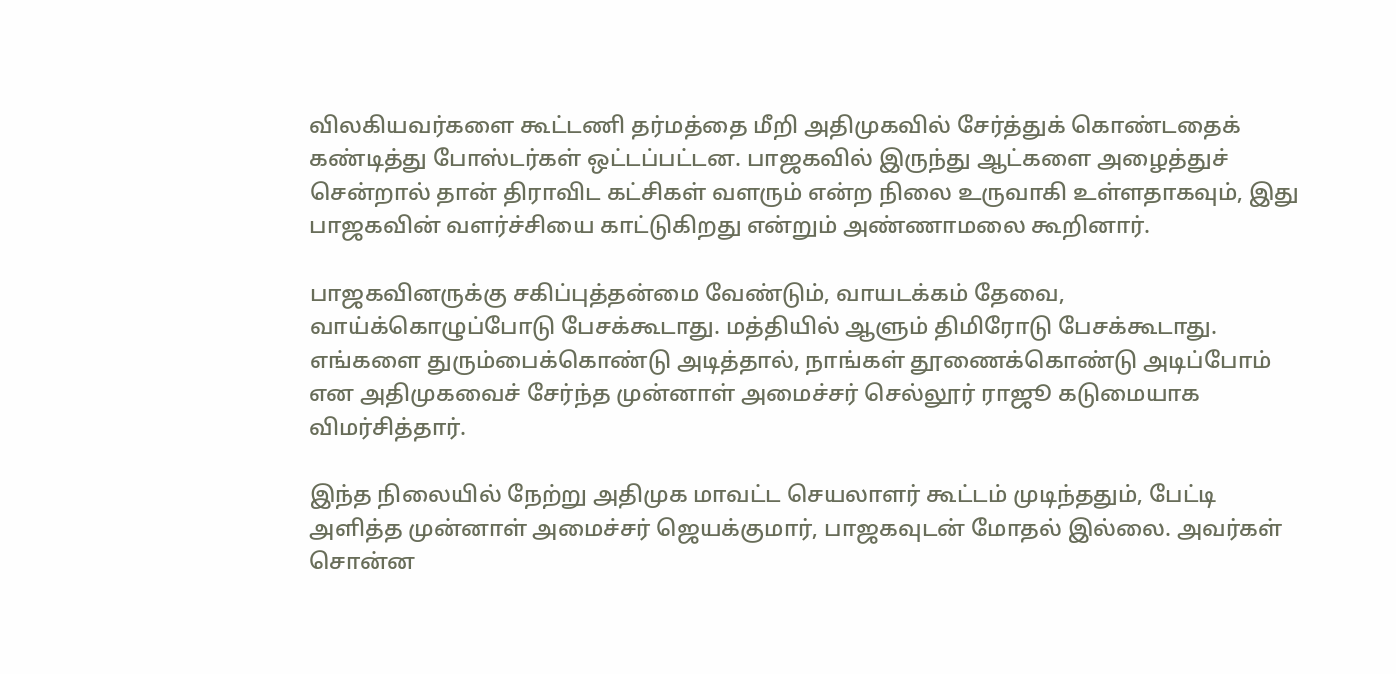விலகியவர்களை கூட்டணி தர்மத்தை மீறி அதிமுகவில் சேர்த்துக் கொண்டதைக் கண்டித்து போஸ்டர்கள் ஒட்டப்பட்டன. பாஜகவில் இருந்து ஆட்களை அழைத்துச் சென்றால் தான் திராவிட கட்சிகள் வளரும் என்ற நிலை உருவாகி உள்ளதாகவும், இது பாஜகவின் வளர்ச்சியை காட்டுகிறது என்றும் அண்ணாமலை கூறினார்.

பாஜகவினருக்கு சகிப்புத்தன்மை வேண்டும், வாயடக்கம் தேவை, வாய்க்கொழுப்போடு பேசக்கூடாது. மத்தியில் ஆளும் திமிரோடு பேசக்கூடாது. எங்களை துரும்பைக்கொண்டு அடித்தால், நாங்கள் தூணைக்கொண்டு அடிப்போம்  என அதிமுகவைச் சேர்ந்த முன்னாள் அமைச்சர் செல்லூர் ராஜூ கடுமையாக விமர்சித்தார்.

இந்த நிலையில் நேற்று அதிமுக மாவட்ட செயலாளர் கூட்டம் முடிந்ததும், பேட்டி அளித்த முன்னாள் அமைச்சர் ஜெயக்குமார், பாஜகவுடன் மோதல் இல்லை. அவர்கள் சொன்ன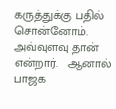கருத்துக்கு பதில் சொன்னோம். அவ்வுளவு தான் என்றார்.   ஆனால் பாஜக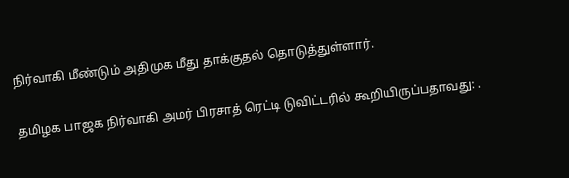நிர்வாகி மீண்டும் அதிமுக மீது தாக்குதல் தொடுத்துள்ளார்.

தமிழக பாஜக நிர்வாகி அமர் பிரசாத் ரெட்டி டுவிட்டரில் கூறியிருப்பதாவது: .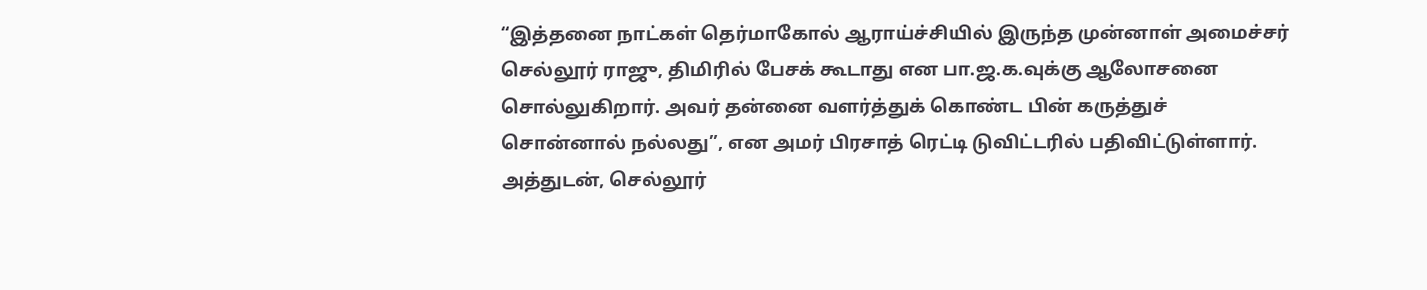“இத்தனை நாட்கள் தெர்மாகோல் ஆராய்ச்சியில் இருந்த முன்னாள் அமைச்சர் செல்லூர் ராஜு, திமிரில் பேசக் கூடாது என பா.ஜ.க.வுக்கு ஆலோசனை சொல்லுகிறார். அவர் தன்னை வளர்த்துக் கொண்ட பின் கருத்துச் சொன்னால் நல்லது”, என அமர் பிரசாத் ரெட்டி டுவிட்டரில் பதிவிட்டுள்ளார். அத்துடன், செல்லூர்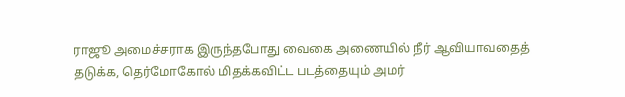ராஜூ அமைச்சராக இருந்தபோது வைகை அணையில் நீர் ஆவியாவதைத் தடுக்க, தெர்மோகோல் மிதக்கவிட்ட படத்தையும் அமர்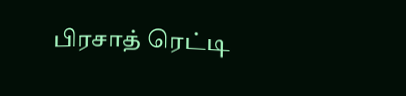பிரசாத் ரெட்டி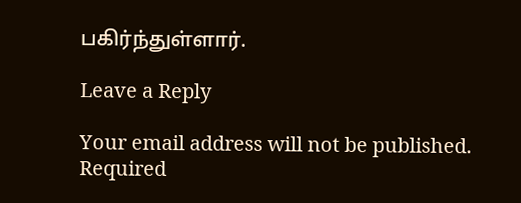பகிர்ந்துள்ளார்.

Leave a Reply

Your email address will not be published. Required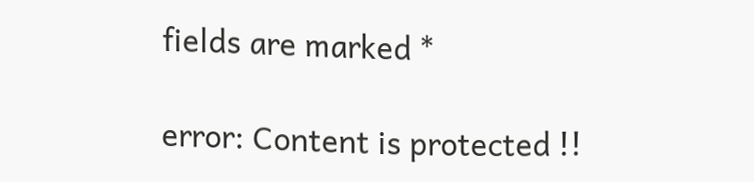fields are marked *

error: Content is protected !!